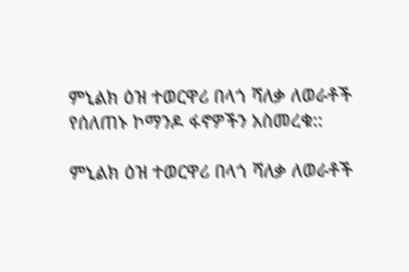ምኒልክ ዕዝ ተወርዋሪ በላጎ ሻለቃ ለወራቶች የሰለጠኑ ኮማንዶ ፋኖዎችን አስመረቁ::

ምኒልክ ዕዝ ተወርዋሪ በላጎ ሻለቃ ለወራቶች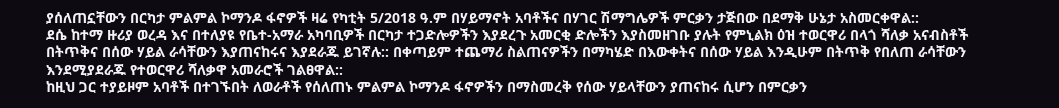ያሰለጠኗቸውን በርካታ ምልምል ኮማንዶ ፋኖዎች ዛሬ የካቲት 5/2018 ዓ.ም በሃይማኖት አባቶችና በሃገር ሽማግሌዎች ምርቃን ታጅበው በደማቅ ሁኔታ አስመርቀዋል::
ደሴ ከተማ ዙሪያ ወረዳ እና በተለያዩ የቤተ-አማራ አካባቢዎች በርካታ ተጋድሎዎችን እያደረጉ አመርቂ ድሎችን እያስመዘገቡ ያሉት የምኒልክ ዕዝ ተወርዋሪ በላጎ ሻለቃ አናብስቶች በትጥቅና በሰው ሃይል ራሳቸውን እያጠናከሩና እያደራጁ ይገኛሉ:: በቀጣይም ተጨማሪ ስልጠናዎችን በማካሄድ በእውቀትና በሰው ሃይል እንዲሁም በትጥቅ የበለጠ ራሳቸውን እንደሚያደራጁ የተወርዋሪ ሻለቃዋ አመራሮች ገልፀዋል::
ከዚህ ጋር ተያይዞም አባቶች በተገኙበት ለወራቶች የሰለጠኑ ምልምል ኮማንዶ ፋኖዎችን በማስመረቅ የሰው ሃይላቸውን ያጠናከሩ ሲሆን በምርቃን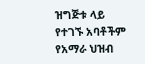ዝግጅቱ ላይ የተገኙ አባቶችም የአማራ ህዝብ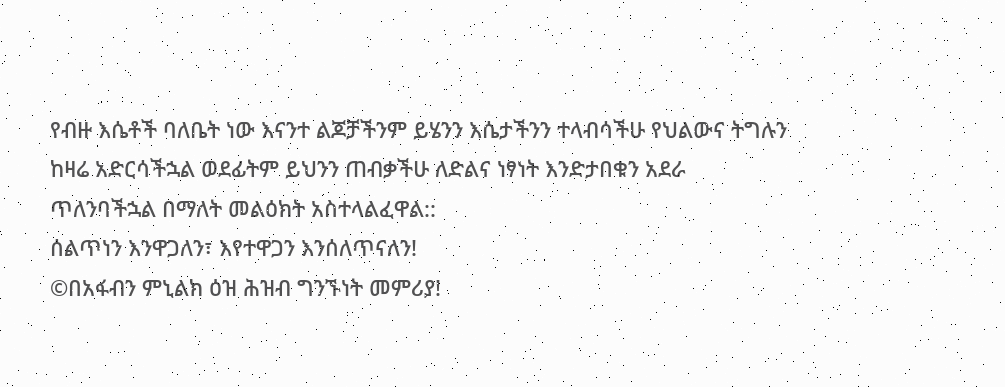የብዙ እሴቶች ባለቤት ነው እናንተ ልጆቻችንም ይሄንን እሴታችንን ተላብሳችሁ የህልውና ትግሉን ከዛሬ አድርሳችኋል ወደፊትም ይህንን ጠብቃችሁ ለድልና ነፃነት እንድታበቁን አደራ ጥለንባችኋል በማለት መልዕክት አስተላልፈዋል::
ሰልጥነን እንዋጋለን፣ እየተዋጋን እንሰለጥናለን!
©በአፋብን ምኒልክ ዕዝ ሕዝብ ግንኙነት መምሪያ!